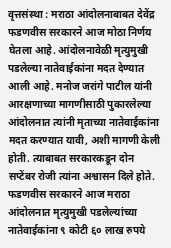वृत्तसंस्था : मराठा आंदोलनाबाबत देवेंद्र फडणवीस सरकारने आज मोठा निर्णय घेतला आहे. आंदोलनावेळी मृत्युमुखी पडलेल्या नातेवाईकांना मदत देण्यात आली आहे. मनोज जरांगे पाटील यांनी आरक्षणाच्या मागणीसाठी पुकारलेल्या आंदोलनात त्यांनी मृताच्या नातेवाईकांना मदत करण्यात यावी, अशी मागणी केली होती. त्याबाबत सरकारकडून दोन सप्टेंबर रोजी त्यांना अश्वासन दिले होते. फडणवीस सरकारने आज मराठा आंदोलनात मृत्युमुखी पडलेल्यांच्या नातेवाईकांना ९ कोटी ६० लाख रुपये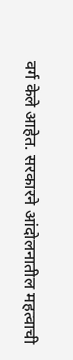वर्ग केले आहेत. सरकारने आंदोलनातील महत्वाची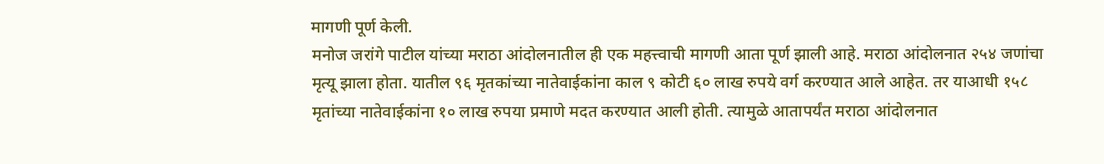मागणी पूर्ण केली.
मनोज जरांगे पाटील यांच्या मराठा आंदोलनातील ही एक महत्त्वाची मागणी आता पूर्ण झाली आहे. मराठा आंदोलनात २५४ जणांचा मृत्यू झाला होता. यातील ९६ मृतकांच्या नातेवाईकांना काल ९ कोटी ६० लाख रुपये वर्ग करण्यात आले आहेत. तर याआधी १५८ मृतांच्या नातेवाईकांना १० लाख रुपया प्रमाणे मदत करण्यात आली होती. त्यामुळे आतापर्यंत मराठा आंदोलनात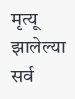मृत्यू झालेल्या सर्व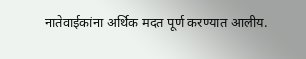नातेवाईकांना अर्थिक मदत पूर्ण करण्यात आलीय.